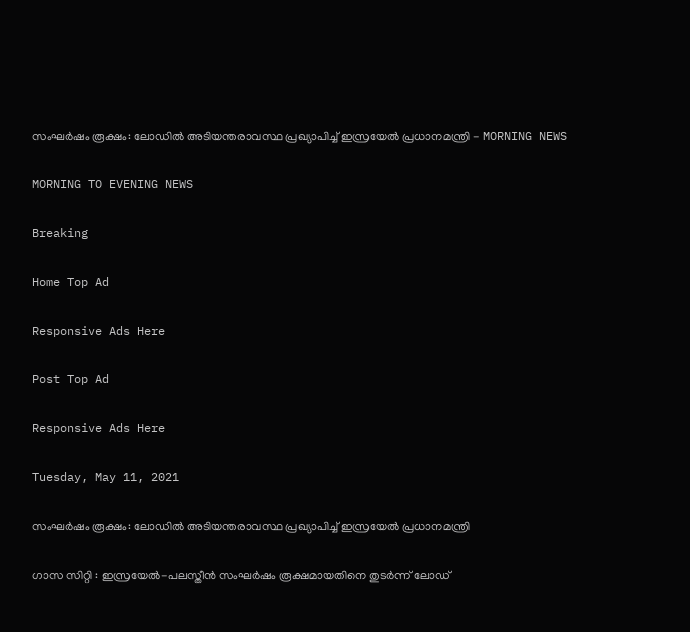സംഘര്‍ഷം രൂക്ഷം: ലോഡില്‍ അടിയന്തരാവസ്ഥ പ്രഖ്യാപിച്ച് ഇസ്രയേല്‍ പ്രധാനമന്ത്രി - MORNING NEWS

MORNING TO EVENING NEWS

Breaking

Home Top Ad

Responsive Ads Here

Post Top Ad

Responsive Ads Here

Tuesday, May 11, 2021

സംഘര്‍ഷം രൂക്ഷം: ലോഡില്‍ അടിയന്തരാവസ്ഥ പ്രഖ്യാപിച്ച് ഇസ്രയേല്‍ പ്രധാനമന്ത്രി

ഗാസ സിറ്റി : ഇസ്രയേൽ-പലസ്തീൻ സംഘർഷം രൂക്ഷമായതിനെ തുടർന്ന് ലോഡ്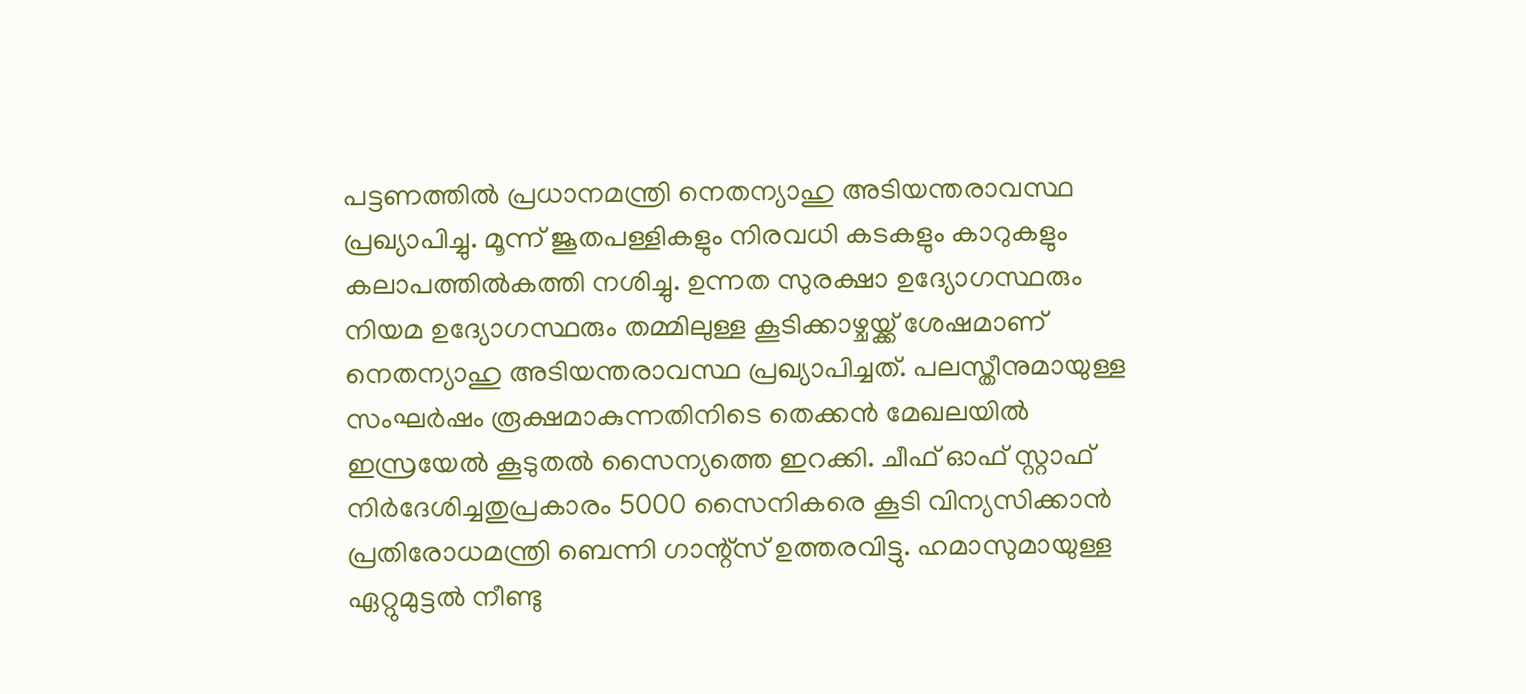പട്ടണത്തിൽ പ്രധാനമന്ത്രി നെതന്യാഹു അടിയന്തരാവസ്ഥ പ്രഖ്യാപിച്ചു. മൂന്ന് ജൂതപള്ളികളും നിരവധി കടകളും കാറുകളും കലാപത്തിൽകത്തി നശിച്ചു. ഉന്നത സുരക്ഷാ ഉദ്യോഗസ്ഥരും നിയമ ഉദ്യോഗസ്ഥരും തമ്മിലുള്ള കൂടിക്കാഴ്ചയ്ക്ക് ശേഷമാണ് നെതന്യാഹു അടിയന്തരാവസ്ഥ പ്രഖ്യാപിച്ചത്. പലസ്തീനുമായുള്ള സംഘർഷം രൂക്ഷമാകുന്നതിനിടെ തെക്കൻ മേഖലയിൽ ഇസ്രയേൽ കൂടുതൽ സൈന്യത്തെ ഇറക്കി. ചീഫ് ഓഫ് സ്റ്റാഫ് നിർദേശിച്ചതുപ്രകാരം 5000 സൈനികരെ കൂടി വിന്യസിക്കാൻ പ്രതിരോധമന്ത്രി ബെന്നി ഗാന്റ്സ് ഉത്തരവിട്ടു. ഹമാസുമായുള്ള ഏറ്റുമുട്ടൽ നീണ്ടു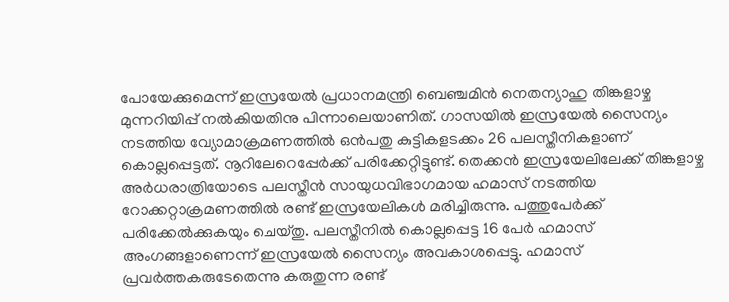പോയേക്കുമെന്ന് ഇസ്രയേൽ പ്രധാനമന്ത്രി ബെഞ്ചമിൻ നെതന്യാഹു തിങ്കളാഴ്ച മുന്നറിയിപ്പ് നൽകിയതിനു പിന്നാലെയാണിത്. ഗാസയിൽ ഇസ്രയേൽ സൈന്യം നടത്തിയ വ്യോമാക്രമണത്തിൽ ഒൻപതു കുട്ടികളടക്കം 26 പലസ്തീനികളാണ് കൊല്ലപ്പെട്ടത്. നൂറിലേറെപ്പേർക്ക് പരിക്കേറ്റിട്ടുണ്ട്. തെക്കൻ ഇസ്രയേലിലേക്ക് തിങ്കളാഴ്ച അർധരാത്രിയോടെ പലസ്തീൻ സായുധവിഭാഗമായ ഹമാസ് നടത്തിയ റോക്കറ്റാക്രമണത്തിൽ രണ്ട് ഇസ്രയേലികൾ മരിച്ചിരുന്നു. പത്തുപേർക്ക് പരിക്കേൽക്കുകയും ചെയ്തു. പലസ്തീനിൽ കൊല്ലപ്പെട്ട 16 പേർ ഹമാസ് അംഗങ്ങളാണെന്ന് ഇസ്രയേൽ സൈന്യം അവകാശപ്പെട്ടു. ഹമാസ് പ്രവർത്തകരുടേതെന്നു കരുതുന്ന രണ്ട്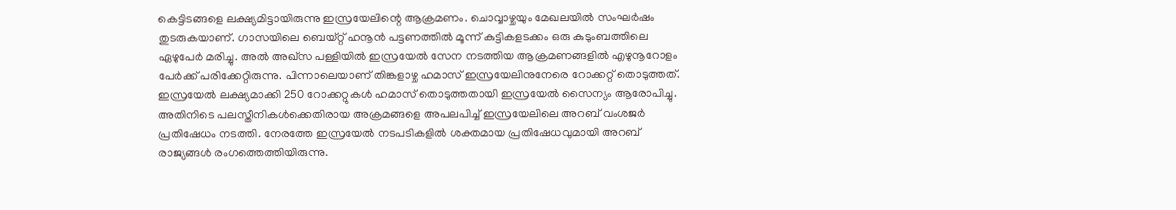കെട്ടിടങ്ങളെ ലക്ഷ്യമിട്ടായിരുന്നു ഇസ്രയേലിന്റെ ആക്രമണം. ചൊവ്വാഴ്ചയും മേഖലയിൽ സംഘർഷം തുടരുകയാണ്. ഗാസയിലെ ബെയ്റ്റ് ഹനൂൻ പട്ടണത്തിൽ മൂന്ന് കുട്ടികളടക്കം ഒരു കുടുംബത്തിലെ ഏഴുപേർ മരിച്ചു. അൽ അഖ്സ പള്ളിയിൽ ഇസ്രയേൽ സേന നടത്തിയ ആക്രമണങ്ങളിൽ എഴുനൂറോളം പേർക്ക് പരിക്കേറ്റിരുന്നു. പിന്നാലെയാണ് തിങ്കളാഴ്ച ഹമാസ് ഇസ്രയേലിനുനേരെ റോക്കറ്റ് തൊടുത്തത്. ഇസ്രയേൽ ലക്ഷ്യമാക്കി 250 റോക്കറ്റുകൾ ഹമാസ് തൊടുത്തതായി ഇസ്രയേൽ സൈന്യം ആരോപിച്ചു. അതിനിടെ പലസ്തീനികൾക്കെതിരായ അക്രമങ്ങളെ അപലപിച്ച് ഇസ്രയേലിലെ അറബ് വംശജർ പ്രതിഷേധം നടത്തി. നേരത്തേ ഇസ്രയേൽ നടപടികളിൽ ശക്തമായ പ്രതിഷേധവുമായി അറബ് രാജ്യങ്ങൾ രംഗത്തെത്തിയിരുന്നു.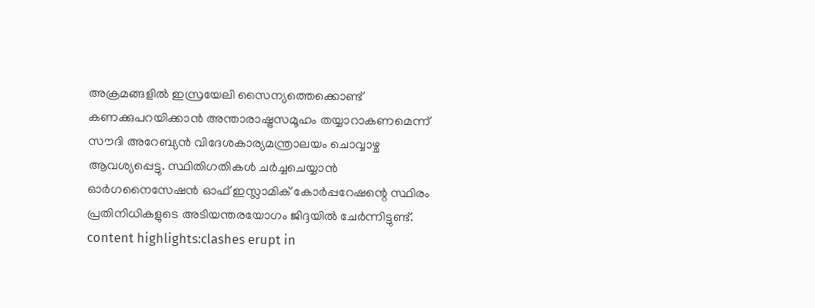അക്രമങ്ങളിൽ ഇസ്രയേലി സൈന്യത്തെക്കൊണ്ട് കണക്കുപറയിക്കാൻ അന്താരാഷ്ട്രസമൂഹം തയ്യാറാകണമെന്ന് സൗദി അറേബ്യൻ വിദേശകാര്യമന്ത്രാലയം ചൊവ്വാഴ്ച ആവശ്യപ്പെട്ടു. സ്ഥിതിഗതികൾ ചർച്ചചെയ്യാൻ ഓർഗനൈസേഷൻ ഓഫ് ഇസ്ലാമിക് കോർപ്പറേഷന്റെ സ്ഥിരം പ്രതിനിധികളുടെ അടിയന്തരയോഗം ജിദ്ദയിൽ ചേർന്നിട്ടുണ്ട്. content highlights:clashes erupt in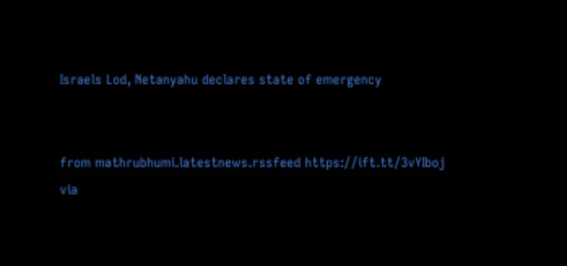Israels Lod, Netanyahu declares state of emergency


from mathrubhumi.latestnews.rssfeed https://ift.tt/3vYIboj
via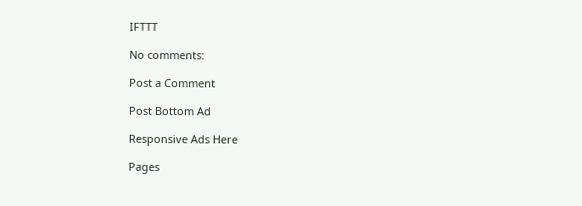IFTTT

No comments:

Post a Comment

Post Bottom Ad

Responsive Ads Here

Pages